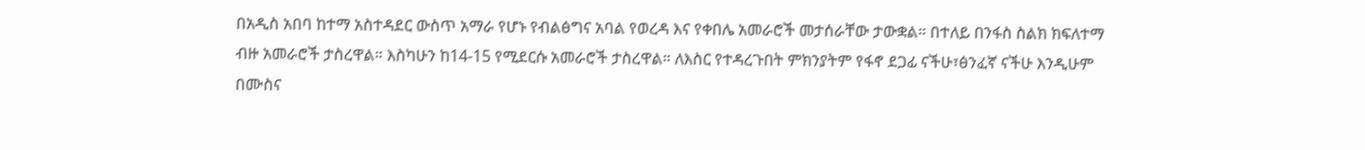በአዲስ አበባ ከተማ አስተዳደር ውስጥ አማራ የሆኑ የብልፅግና አባል የወረዳ እና የቀበሌ አመራሮች መታሰራቸው ታውቋል። በተለይ በንፋስ ስልክ ክፍለተማ ብዙ አመራሮች ታስረዋል። እስካሁን ከ14-15 የሚደርሱ አመራሮች ታስረዋል። ለእስር የተዳረጉበት ምክንያትም የፋኖ ደጋፊ ናችሁ፣ፅንፈኛ ናችሁ እንዲሁም በሙስና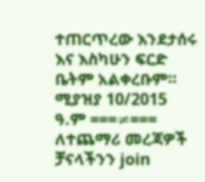ተጠርጥረው እንደታሰሩ እና እስካሁን ፍርድ ቤትም አልቀረቡም። ሚያዝያ 10/2015 ዓ.ም ===≠=== ለተጨማሪ መረጃዎች ቻናላችንን join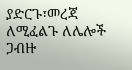ያድርጉ፣መረጃ ለሚፈልጉ ለሌሎች ጋብዙ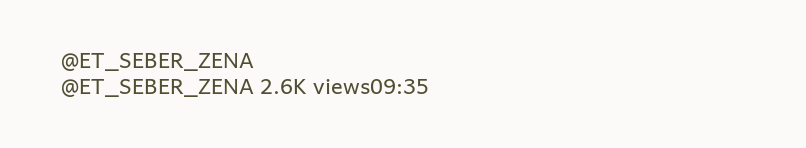@ET_SEBER_ZENA @ET_SEBER_ZENA 2.6K views09:35